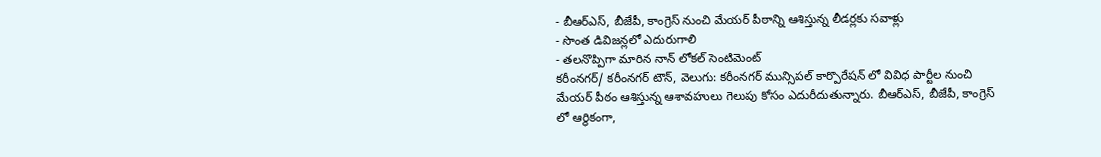- బీఆర్ఎస్, బీజేపీ, కాంగ్రెస్ నుంచి మేయర్ పీఠాన్ని ఆశిస్తున్న లీడర్లకు సవాళ్లు
- సొంత డివిజన్లలో ఎదురుగాలి
- తలనొప్పిగా మారిన నాన్ లోకల్ సెంటిమెంట్
కరీంనగర్/ కరీంనగర్ టౌన్, వెలుగు: కరీంనగర్ మున్సిపల్ కార్పొరేషన్ లో వివిధ పార్టీల నుంచి మేయర్ పీఠం ఆశిస్తున్న ఆశావహులు గెలుపు కోసం ఎదురీదుతున్నారు. బీఆర్ఎస్, బీజేపీ, కాంగ్రెస్ లో ఆర్థికంగా,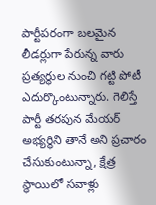పార్టీపరంగా బలమైన లీడర్లుగా పేరున్న వారు ప్రత్యర్థుల నుంచి గట్టి పోటీ ఎదుర్కొంటున్నారు. గెలిస్తే పార్టీ తరపున మేయర్ అభ్యర్థిని తానే అని ప్రచారం చేసుకుంటున్నా, క్షేత్ర స్థాయిలో సవాళ్లు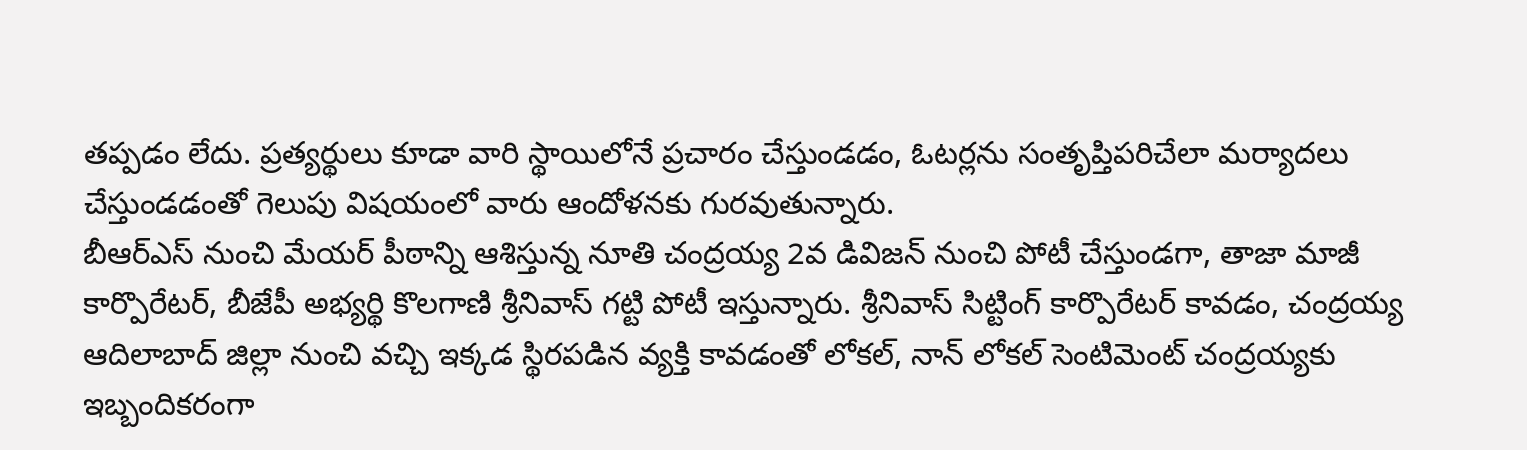తప్పడం లేదు. ప్రత్యర్థులు కూడా వారి స్థాయిలోనే ప్రచారం చేస్తుండడం, ఓటర్లను సంతృప్తిపరిచేలా మర్యాదలు చేస్తుండడంతో గెలుపు విషయంలో వారు ఆందోళనకు గురవుతున్నారు.
బీఆర్ఎస్ నుంచి మేయర్ పీఠాన్ని ఆశిస్తున్న నూతి చంద్రయ్య 2వ డివిజన్ నుంచి పోటీ చేస్తుండగా, తాజా మాజీ కార్పొరేటర్, బీజేపీ అభ్యర్థి కొలగాణి శ్రీనివాస్ గట్టి పోటీ ఇస్తున్నారు. శ్రీనివాస్ సిట్టింగ్ కార్పొరేటర్ కావడం, చంద్రయ్య ఆదిలాబాద్ జిల్లా నుంచి వచ్చి ఇక్కడ స్థిరపడిన వ్యక్తి కావడంతో లోకల్, నాన్ లోకల్ సెంటిమెంట్ చంద్రయ్యకు ఇబ్బందికరంగా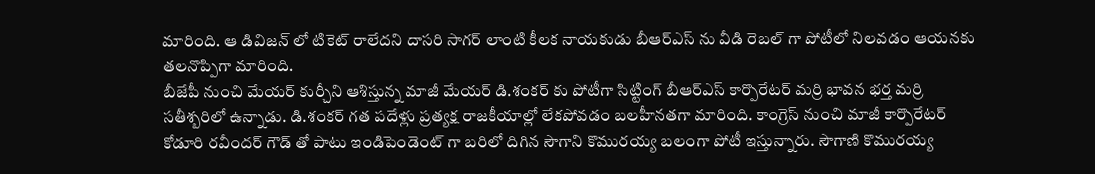మారింది. ఆ డివిజన్ లో టికెట్ రాలేదని దాసరి సాగర్ లాంటి కీలక నాయకుడు బీఆర్ఎస్ ను వీడి రెబల్ గా పోటీలో నిలవడం ఆయనకు తలనొప్పిగా మారింది.
బీజేపీ నుంచి మేయర్ కుర్చీని ఆశిస్తున్న మాజీ మేయర్ డి.శంకర్ కు పోటీగా సిట్టింగ్ బీఆర్ఎస్ కార్పొరేటర్ మర్రి భావన భర్త మర్రి సతీశ్బరిలో ఉన్నాడు. డి.శంకర్ గత పదేళ్లు ప్రత్యక్ష రాజకీయాల్లో లేకపోవడం బలహీనతగా మారింది. కాంగ్రెస్ నుంచి మాజీ కార్పొరేటర్ కోడూరి రవీందర్ గౌడ్ తో పాటు ఇండిపెండెంట్ గా బరిలో దిగిన సౌగాని కొమురయ్య బలంగా పోటీ ఇస్తున్నారు. సౌగాణి కొమురయ్య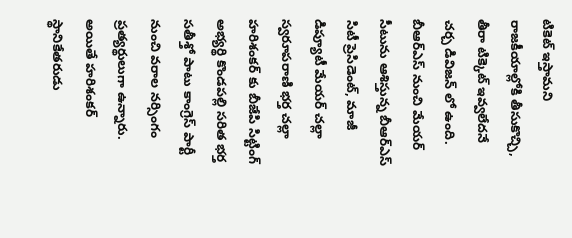టికెట్ ఇస్తామని రాజకీయాల్లోకి తీసుకొచ్చి, తీరా టిక్కెట్ ఇవ్వలేదనే చర్చ డివిజన్ లో ఉంది.
బీఆర్ఎస్ నుంచి మేయర్ సీటును ఆశిస్తున్న బీఆర్ఎస్ సిటీ ప్రెసిడెంట్, మాజీ డిప్యూటీ మేయర్ చల్లా స్వరూపరాణి భర్త చల్లా హరిశంకర్ కు బీజేపి సిట్టింగ్ అభ్యర్థి కొండపల్లి సరిత భర్త సతీశ్తో పాటు కాంగ్రెస్ పార్టీ నుంచి వరాల నర్సింగం ప్రత్యర్థులుగా ఉన్నారు. అయితే హరిశంకర్ స్థానికేతరుడు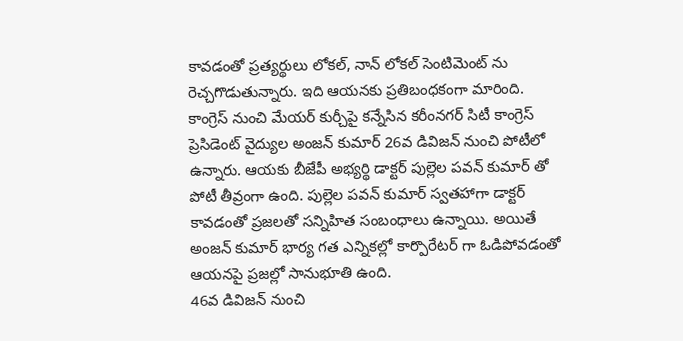కావడంతో ప్రత్యర్థులు లోకల్, నాన్ లోకల్ సెంటిమెంట్ ను రెచ్చగొడుతున్నారు. ఇది ఆయనకు ప్రతిబంధకంగా మారింది.
కాంగ్రెస్ నుంచి మేయర్ కుర్చీపై కన్నేసిన కరీంనగర్ సిటీ కాంగ్రెస్ ప్రెసిడెంట్ వైద్యుల అంజన్ కుమార్ 26వ డివిజన్ నుంచి పోటీలో ఉన్నారు. ఆయకు బీజేపీ అభ్యర్థి డాక్టర్ పుల్లెల పవన్ కుమార్ తో పోటీ తీవ్రంగా ఉంది. పుల్లెల పవన్ కుమార్ స్వతహాగా డాక్టర్ కావడంతో ప్రజలతో సన్నిహిత సంబంధాలు ఉన్నాయి. అయితే అంజన్ కుమార్ భార్య గత ఎన్నికల్లో కార్పొరేటర్ గా ఓడిపోవడంతో ఆయనపై ప్రజల్లో సానుభూతి ఉంది.
46వ డివిజన్ నుంచి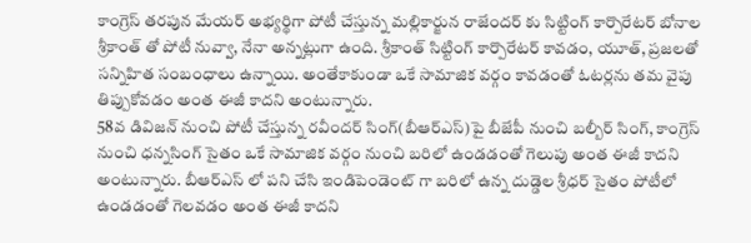కాంగ్రెస్ తరపున మేయర్ అభ్యర్థిగా పోటీ చేస్తున్న మల్లికార్జున రాజేందర్ కు సిట్టింగ్ కార్పొరేటర్ బోనాల శ్రీకాంత్ తో పోటీ నువ్వా, నేనా అన్నట్లుగా ఉంది. శ్రీకాంత్ సిట్టింగ్ కార్పొరేటర్ కావడం, యూత్, ప్రజలతో సన్నిహిత సంబంధాలు ఉన్నాయి. అంతేకాకుండా ఒకే సామాజిక వర్గం కావడంతో ఓటర్లను తమ వైపు తిప్పుకోవడం అంత ఈజీ కాదని అంటున్నారు.
58వ డివిజన్ నుంచి పోటీ చేస్తున్న రవీందర్ సింగ్(బీఆర్ఎస్)పై బీజేపీ నుంచి బల్బీర్ సింగ్, కాంగ్రెస్ నుంచి ధన్నసింగ్ సైతం ఒకే సామాజిక వర్గం నుంచి బరిలో ఉండడంతో గెలుపు అంత ఈజీ కాదని అంటున్నారు. బీఆర్ఎస్ లో పని చేసి ఇండిపెండెంట్ గా బరిలో ఉన్న దుడ్డెల శ్రీధర్ సైతం పోటీలో ఉండడంతో గెలవడం అంత ఈజీ కాదని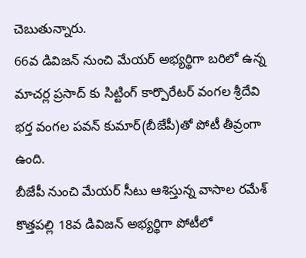చెబుతున్నారు.
66వ డివిజన్ నుంచి మేయర్ అభ్యర్థిగా బరిలో ఉన్న మాచర్ల ప్రసాద్ కు సిట్టింగ్ కార్పొరేటర్ వంగల శ్రీదేవి భర్త వంగల పవన్ కుమార్(బీజేపీ)తో పోటీ తీవ్రంగా ఉంది.
బీజేపీ నుంచి మేయర్ సీటు ఆశిస్తున్న వాసాల రమేశ్ కొత్తపల్లి 18వ డివిజన్ అభ్యర్థిగా పోటీలో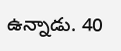ఉన్నాడు. 40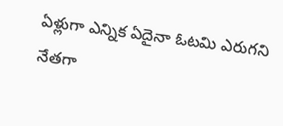ఏళ్లుగా ఎన్నిక ఏదైనా ఓటమి ఎరుగని నేతగా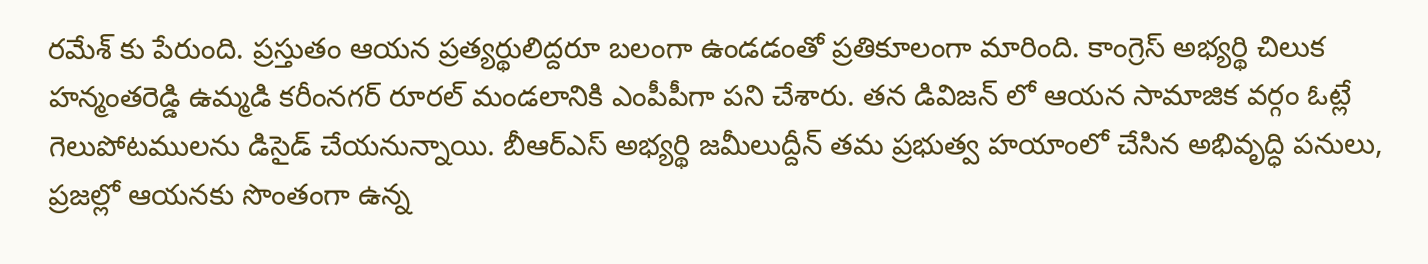రమేశ్ కు పేరుంది. ప్రస్తుతం ఆయన ప్రత్యర్థులిద్దరూ బలంగా ఉండడంతో ప్రతికూలంగా మారింది. కాంగ్రెస్ అభ్యర్థి చిలుక హన్మంతరెడ్డి ఉమ్మడి కరీంనగర్ రూరల్ మండలానికి ఎంపీపీగా పని చేశారు. తన డివిజన్ లో ఆయన సామాజిక వర్గం ఓట్లే గెలుపోటములను డిసైడ్ చేయనున్నాయి. బీఆర్ఎస్ అభ్యర్థి జమీలుద్దీన్ తమ ప్రభుత్వ హయాంలో చేసిన అభివృద్ధి పనులు, ప్రజల్లో ఆయనకు సొంతంగా ఉన్న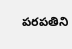పరపతిని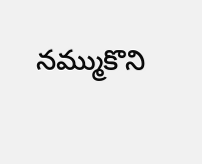నమ్ముకొని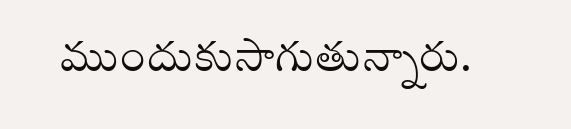ముందుకుసాగుతున్నారు.